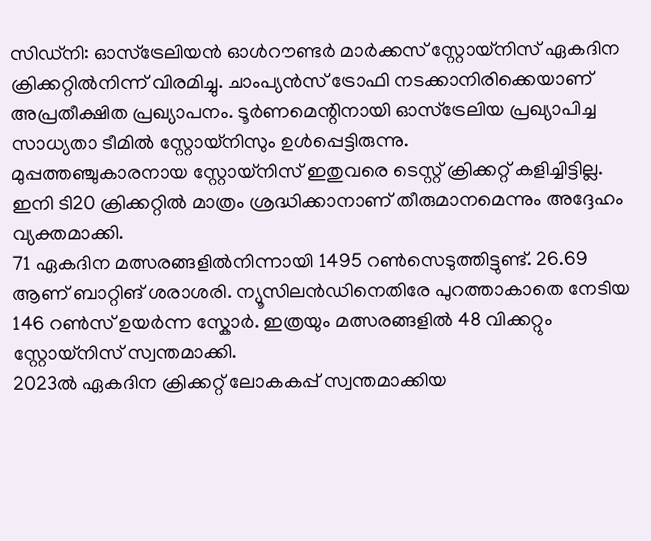സിഡ്നി: ഓസ്ട്രേലിയൻ ഓൾറൗണ്ടർ മാർക്കസ് സ്റ്റോയ്നിസ് ഏകദിന ക്രിക്കറ്റിൽനിന്ന് വിരമിച്ചു. ചാംപ്യൻസ് ട്രോഫി നടക്കാനിരിക്കെയാണ് അപ്രതീക്ഷിത പ്രഖ്യാപനം. ടൂർണമെന്റിനായി ഓസ്ട്രേലിയ പ്രഖ്യാപിച്ച സാധ്യതാ ടീമിൽ സ്റ്റോയ്നിസും ഉൾപ്പെട്ടിരുന്നു.
മുപ്പത്തഞ്ചുകാരനായ സ്റ്റോയ്നിസ് ഇതുവരെ ടെസ്റ്റ് ക്രിക്കറ്റ് കളിച്ചിട്ടില്ല. ഇനി ടി20 ക്രിക്കറ്റിൽ മാത്രം ശ്രദ്ധിക്കാനാണ് തീരുമാനമെന്നും അദ്ദേഹം വ്യക്തമാക്കി.
71 ഏകദിന മത്സരങ്ങളിൽനിന്നായി 1495 റൺസെടുത്തിട്ടുണ്ട്. 26.69 ആണ് ബാറ്റിങ് ശരാശരി. ന്യൂസിലൻഡിനെതിരേ പുറത്താകാതെ നേടിയ 146 റൺസ് ഉയർന്ന സ്കോർ. ഇത്രയും മത്സരങ്ങളിൽ 48 വിക്കറ്റും സ്റ്റോയ്നിസ് സ്വന്തമാക്കി.
2023ൽ ഏകദിന ക്രിക്കറ്റ് ലോകകപ്പ് സ്വന്തമാക്കിയ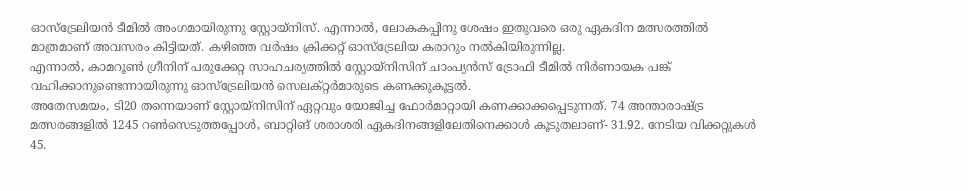ഓസ്ട്രേലിയൻ ടീമിൽ അംഗമായിരുന്നു സ്റ്റോയ്നിസ്. എന്നാൽ, ലോകകപ്പിനു ശേഷം ഇതുവരെ ഒരു ഏകദിന മത്സരത്തിൽ മാത്രമാണ് അവസരം കിട്ടിയത്. കഴിഞ്ഞ വർഷം ക്രിക്കറ്റ് ഓസ്ട്രേലിയ കരാറും നൽകിയിരുന്നില്ല.
എന്നാൽ, കാമറൂൺ ഗ്രീനിന് പരുക്കേറ്റ സാഹചര്യത്തിൽ സ്റ്റോയ്നിസിന് ചാംപ്യൻസ് ട്രോഫി ടീമിൽ നിർണായക പങ്ക് വഹിക്കാനുണ്ടെന്നായിരുന്നു ഓസ്ട്രേലിയൻ സെലക്റ്റർമാരുടെ കണക്കുകൂട്ടൽ.
അതേസമയം, ടി20 തന്നെയാണ് സ്റ്റോയ്നിസിന് ഏറ്റവും യോജിച്ച ഫോർമാറ്റായി കണക്കാക്കപ്പെടുന്നത്. 74 അന്താരാഷ്ട്ര മത്സരങ്ങളിൽ 1245 റൺസെടുത്തപ്പോൾ, ബാറ്റിങ് ശരാശരി ഏകദിനങ്ങളിലേതിനെക്കാൾ കൂടുതലാണ്- 31.92. നേടിയ വിക്കറ്റുകൾ 45.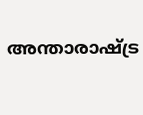അന്താരാഷ്ട്ര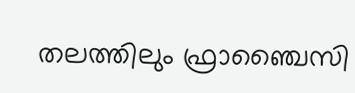തലത്തിലും ഫ്രാഞ്ചൈസി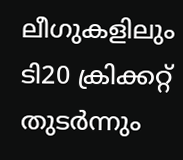ലീഗുകളിലും ടി20 ക്രിക്കറ്റ് തുടർന്നും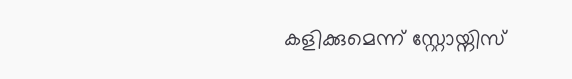കളിക്കുമെന്ന് സ്റ്റോയ്നിസ്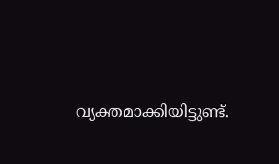വ്യക്തമാക്കിയിട്ടുണ്ട്.